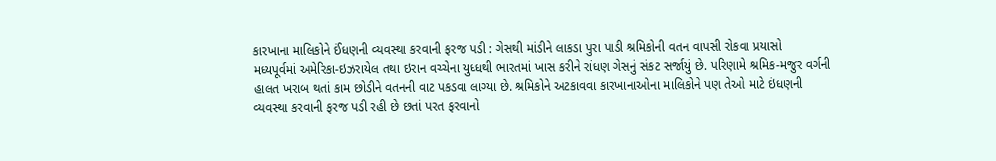કારખાના માલિકોને ઈંધણની વ્યવસ્થા કરવાની ફરજ પડી : ગેસથી માંડીને લાકડા પુરા પાડી શ્રમિકોની વતન વાપસી રોકવા પ્રયાસો
મધ્યપૂર્વમાં અમેરિકા-ઇઝરાયેલ તથા ઇરાન વચ્ચેના યુધ્ધથી ભારતમાં ખાસ કરીને રાંધણ ગેસનું સંકટ સર્જાયું છે. પરિણામે શ્રમિક-મજુર વર્ગની હાલત ખરાબ થતાં કામ છોડીને વતનની વાટ પકડવા લાગ્યા છે. શ્રમિકોને અટકાવવા કારખાનાઓના માલિકોને પણ તેઓ માટે ઇંધણની વ્યવસ્થા કરવાની ફરજ પડી રહી છે છતાં પરત ફરવાનો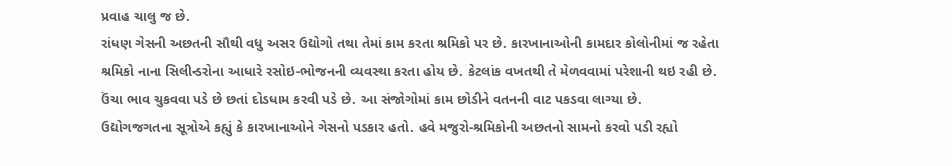પ્રવાહ ચાલુ જ છે.
રાંધણ ગેસની અછતની સૌથી વધુ અસર ઉદ્યોગો તથા તેમાં કામ કરતા શ્રમિકો પર છે. કારખાનાઓની કામદાર કોલોનીમાં જ રહેતા શ્રમિકો નાના સિલીન્ડરોના આધારે રસોઇ-ભોજનની વ્યવસ્થા કરતા હોય છે. કેટલાંક વખતથી તે મેળવવામાં પરેશાની થઇ રહી છે. ઉંચા ભાવ ચુકવવા પડે છે છતાં દોડધામ કરવી પડે છે. આ સંજોગોમાં કામ છોડીને વતનની વાટ પકડવા લાગ્યા છે.
ઉદ્યોગજગતના સૂત્રોએ કહ્યું કે કારખાનાઓને ગેસનો પડકાર હતો. હવે મજુરો-શ્રમિકોની અછતનો સામનો કરવો પડી રહ્યો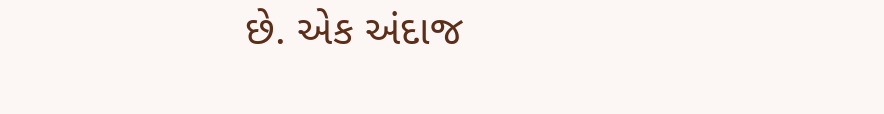છે. એક અંદાજ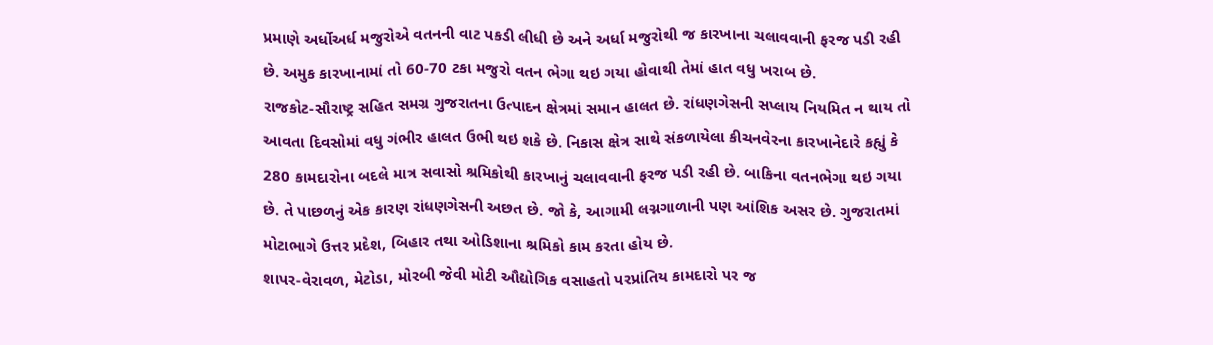પ્રમાણે અર્ધોઅર્ધ મજુરોએ વતનની વાટ પકડી લીધી છે અને અર્ધા મજુરોથી જ કારખાના ચલાવવાની ફરજ પડી રહી છે. અમુક કારખાનામાં તો 60-70 ટકા મજુરો વતન ભેગા થઇ ગયા હોવાથી તેમાં હાત વધુ ખરાબ છે.
રાજકોટ-સૌરાષ્ટ્ર સહિત સમગ્ર ગુજરાતના ઉત્પાદન ક્ષેત્રમાં સમાન હાલત છે. રાંધણગેસની સપ્લાય નિયમિત ન થાય તો આવતા દિવસોમાં વધુ ગંભીર હાલત ઉભી થઇ શકે છે. નિકાસ ક્ષેત્ર સાથે સંકળાયેલા કીચનવેરના કારખાનેદારે કહ્યું કે 280 કામદારોના બદલે માત્ર સવાસો શ્રમિકોથી કારખાનું ચલાવવાની ફરજ પડી રહી છે. બાકિના વતનભેગા થઇ ગયા છે. તે પાછળનું એક કારણ રાંધણગેસની અછત છે. જો કે, આગામી લગ્નગાળાની પણ આંશિક અસર છે. ગુજરાતમાં મોટાભાગે ઉત્તર પ્રદેશ, બિહાર તથા ઓડિશાના શ્રમિકો કામ કરતા હોય છે.
શાપર-વેરાવળ, મેટોડા, મોરબી જેવી મોટી ઔદ્યોગિક વસાહતો પરપ્રાંતિય કામદારો પર જ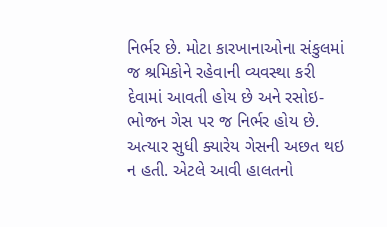નિર્ભર છે. મોટા કારખાનાઓના સંકુલમાં જ શ્રમિકોને રહેવાની વ્યવસ્થા કરી દેવામાં આવતી હોય છે અને રસોઇ-ભોજન ગેસ પર જ નિર્ભર હોય છે. અત્યાર સુધી ક્યારેય ગેસની અછત થઇ ન હતી. એટલે આવી હાલતનો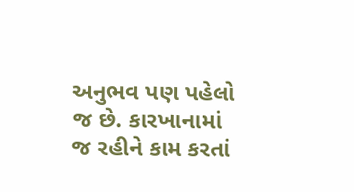અનુભવ પણ પહેલો જ છે. કારખાનામાં જ રહીને કામ કરતાં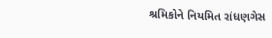શ્રમિકોને નિયમિત રાંધણગેસ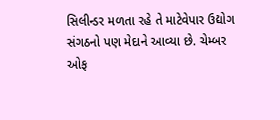સિલીન્ડર મળતા રહે તે માટેવેપાર ઉદ્યોગ સંગઠનો પણ મેદાને આવ્યા છે. ચેમ્બર ઓફ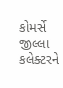કોમર્સે જીલ્લા કલેક્ટરને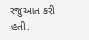રજુઆત કરી હતી.